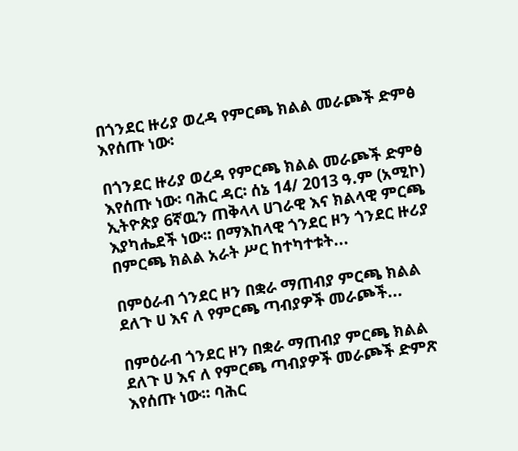በጎንደር ዙሪያ ወረዳ የምርጫ ክልል መራጮች ድምፅ እየሰጡ ነው፡

በጎንደር ዙሪያ ወረዳ የምርጫ ክልል መራጮች ድምፅ እየሰጡ ነው፡ ባሕር ዳር፡ ሰኔ 14/ 2013 ዓ.ም (አሚኮ) ኢትዮጵያ 6ኛዉን ጠቅላላ ሀገራዊ እና ክልላዊ ምርጫ እያካሔደች ነው። በማእከላዊ ጎንደር ዞን ጎንደር ዙሪያ በምርጫ ክልል አራት ሥር ከተካተቱት...

በምዕራብ ጎንደር ዞን በቋራ ማጠብያ ምርጫ ክልል ደለጉ ሀ እና ለ የምርጫ ጣብያዎች መራጮች...

በምዕራብ ጎንደር ዞን በቋራ ማጠብያ ምርጫ ክልል ደለጉ ሀ እና ለ የምርጫ ጣብያዎች መራጮች ድምጽ እየሰጡ ነው። ባሕር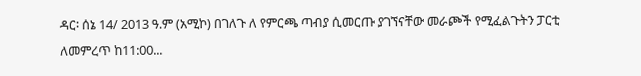ዳር፡ ሰኔ 14/ 2013 ዓ.ም (አሚኮ) በገለጉ ለ የምርጫ ጣብያ ሲመርጡ ያገኘናቸው መራጮች የሚፈልጉትን ፓርቲ ለመምረጥ ከ11:00...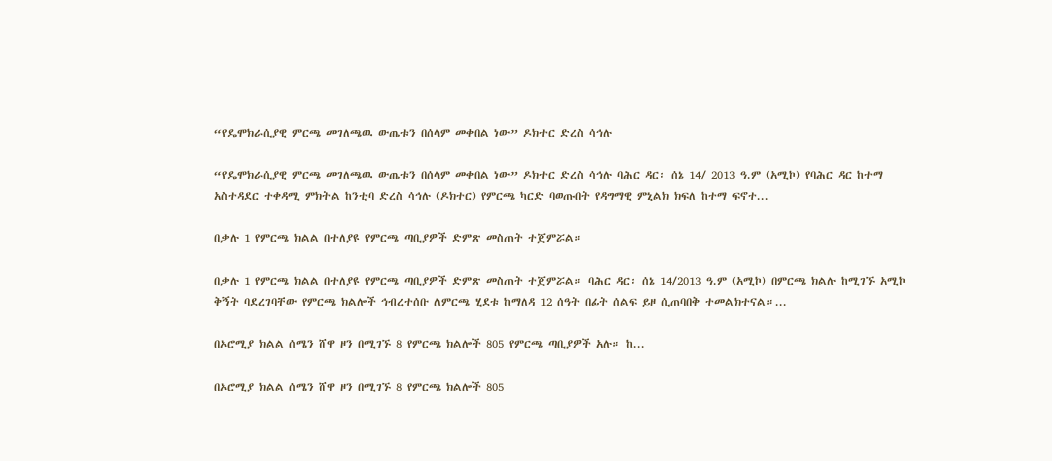“የዴሞክራሲያዊ ምርጫ መገለጫዉ ውጤቱን በሰላም መቀበል ነው” ዶክተር ድረስ ሳኅሉ

“የዴሞክራሲያዊ ምርጫ መገለጫዉ ውጤቱን በሰላም መቀበል ነው” ዶክተር ድረስ ሳኅሉ ባሕር ዳር፡ ሰኔ 14/ 2013 ዓ.ም (አሚኮ) የባሕር ዳር ከተማ አስተዳደር ተቀዳሚ ምክትል ከንቲባ ድረስ ሳኅሉ (ዶክተር) የምርጫ ካርድ ባወጡበት የዳግማዊ ምኒልክ ክፍለ ከተማ ፍኖተ...

በቃሉ 1 የምርጫ ክልል በተለያዩ የምርጫ ጣቢያዎች ድምጽ መስጠት ተጀምሯል።

በቃሉ 1 የምርጫ ክልል በተለያዩ የምርጫ ጣቢያዎች ድምጽ መስጠት ተጀምሯል። ባሕር ዳር፡ ሰኔ 14/2013 ዓ.ም (አሚኮ) በምርጫ ክልሉ ከሚገኙ አሚኮ ቅኝት ባደረገባቸው የምርጫ ክልሎች ኅብረተሰቡ ለምርጫ ሂደቱ ከማለዳ 12 ሰዓት በፊት ሰልፍ ይዞ ሲጠባበቅ ተመልክተናል።...

በኦሮሚያ ክልል ሰሜን ሸዋ ዞን በሚገኙ 8 የምርጫ ክልሎች 805 የምርጫ ጣቢያዎች አሉ። ከ...

በኦሮሚያ ክልል ሰሜን ሸዋ ዞን በሚገኙ 8 የምርጫ ክልሎች 805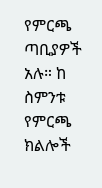የምርጫ ጣቢያዎች አሉ። ከ ስምንቱ የምርጫ ክልሎች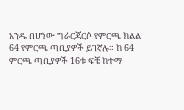አንዱ በሆነው ግራርጃርሶ የምርጫ ክልል 64 የምርጫ ጣቢያዎች ይገኛሉ። ከ 64 ምርጫ ጣቢያዎች 16ቱ ፍቼ ከተማ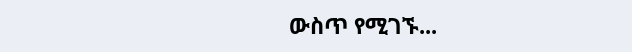ውስጥ የሚገኙ...